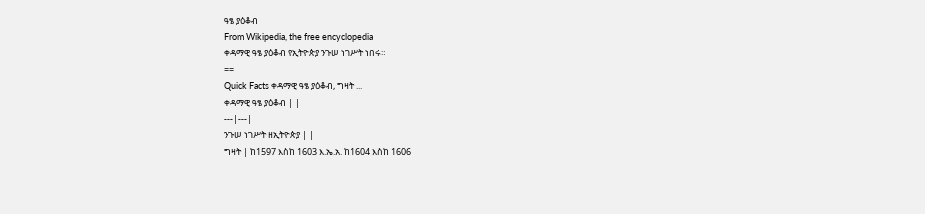ዓፄ ያዕቆብ
From Wikipedia, the free encyclopedia
ቀዳማዊ ዓፄ ያዕቆብ የኢትዮጵያ ንጉሠ ነገሥት ነበሩ።
==
Quick Facts ቀዳማዊ ዓፄ ያዕቆብ, ግዛት ...
ቀዳማዊ ዓፄ ያዕቆብ | |
---|---|
ንጉሠ ነገሥት ዘኢትዮጵያ | |
ግዛት | ከ1597 እስከ 1603 እ.ኤ.አ. ከ1604 እስከ 1606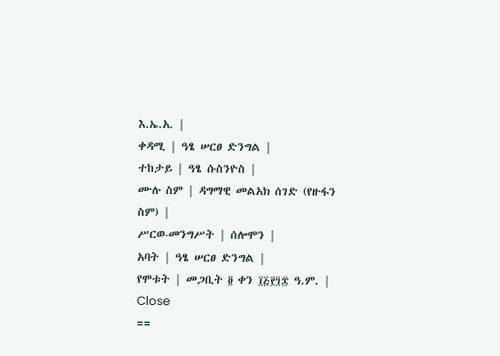እ.ኤ.አ. |
ቀዳሚ | ዓፄ ሠርፀ ድንግል |
ተከታይ | ዓፄ ሱስንዮስ |
ሙሉ ስም | ዳግማዊ መልአክ ሰገድ (የዙፋን ስም) |
ሥርወ-መንግሥት | ሰሎሞን |
አባት | ዓፄ ሠርፀ ድንግል |
የሞቱት | መጋቢት ፬ ቀን ፲፭፻፺፰ ዓ.ም. |
Close
==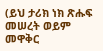(ይህ ታሪክ ነክ ጽሑፍ መሠረት ወይም መዋቅር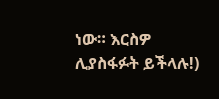ነው። እርስዎ ሊያስፋፉት ይችላሉ!)